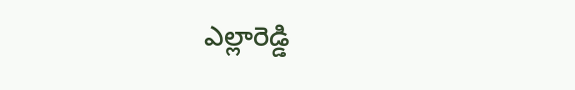ఎల్లారెడ్డి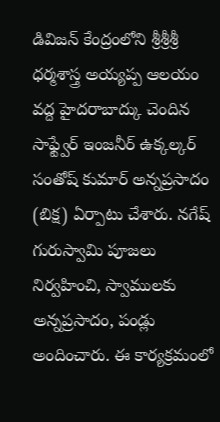డివిజన్ కేంద్రంలోని శ్రీశ్రీశ్రీ ధర్మశాస్త్ర అయ్యప్ప ఆలయం వద్ద హైదరాబాద్కు చెందిన సాఫ్ట్వేర్ ఇంజనీర్ ఉక్కల్కర్ సంతోష్ కుమార్ అన్నప్రసాదం (బిక్ష) ఏర్పాటు చేశారు. నగేష్ గురుస్వామి పూజలు నిర్వహించి, స్వాములకు అన్నప్రసాదం, పండ్లు అందించారు. ఈ కార్యక్రమంలో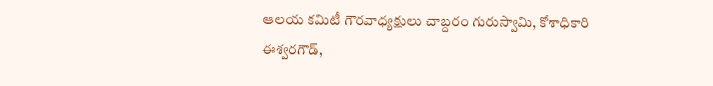ఆలయ కమిటీ గౌరవాధ్యక్షులు చాబ్దరం గురుస్వామి, కోశాధికారి ఈశ్వరగౌడ్,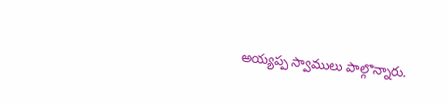అయ్యప్ప స్వాములు పాల్గొన్నారు.